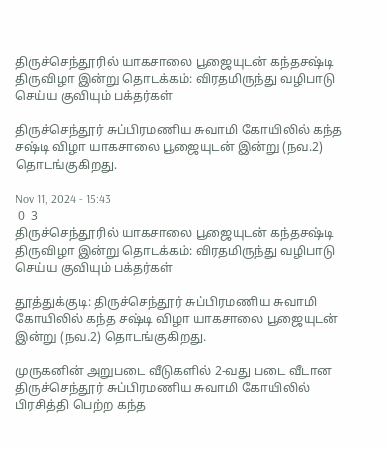திருச்செந்தூரில் யாகசாலை பூஜையுடன் கந்தசஷ்டி திருவிழா இன்று தொடக்கம்: விரதமிருந்து வழிபாடு செய்ய குவியும் பக்தர்கள்

திருச்செந்தூர் சுப்பிரமணிய சுவாமி கோயிலில் கந்த சஷ்டி விழா யாகசாலை பூஜையுடன் இன்று (நவ.2) தொடங்குகிறது.

Nov 11, 2024 - 15:43
 0  3
திருச்செந்தூரில் யாகசாலை பூஜையுடன் கந்தசஷ்டி திருவிழா இன்று தொடக்கம்: விரதமிருந்து வழிபாடு செய்ய குவியும் பக்தர்கள்

தூத்துக்குடி: திருச்செந்தூர் சுப்பிரமணிய சுவாமி கோயிலில் கந்த சஷ்டி விழா யாகசாலை பூஜையுடன் இன்று (நவ.2) தொடங்குகிறது.

முருகனின் அறுபடை வீடுகளில் 2-வது படை வீடான திருச்செந்தூர் சுப்பிரமணிய சுவாமி கோயிலில் பிரசித்தி பெற்ற கந்த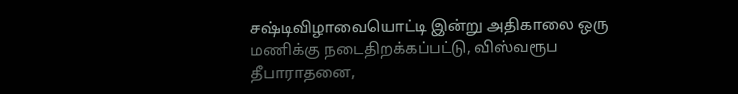சஷ்டிவிழாவையொட்டி இன்று அதிகாலை ஒரு மணிக்கு நடைதிறக்கப்பட்டு, விஸ்வரூப தீபாராதனை,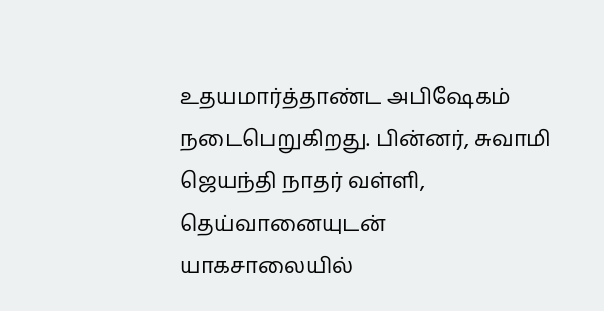உதயமார்த்தாண்ட அபிஷேகம் நடைபெறுகிறது. பின்னர், சுவாமி ஜெயந்தி நாதர் வள்ளி, தெய்வானையுடன் யாகசாலையில்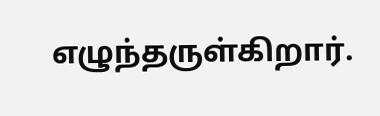எழுந்தருள்கிறார்.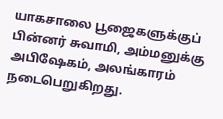யாகசாலை பூஜைகளுக்குப் பின்னர் சுவாமி, அம்மனுக்கு அபிஷேகம், அலங்காரம் நடைபெறுகிறது.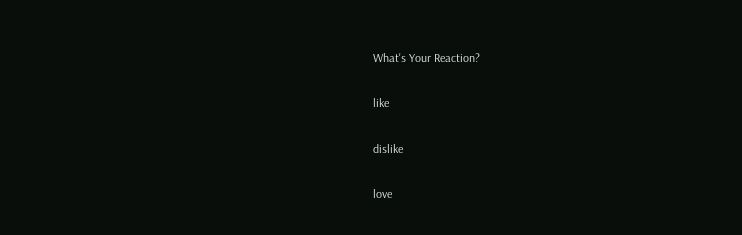What's Your Reaction?

like

dislike

love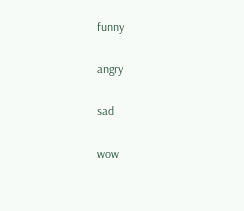funny

angry

sad

wow